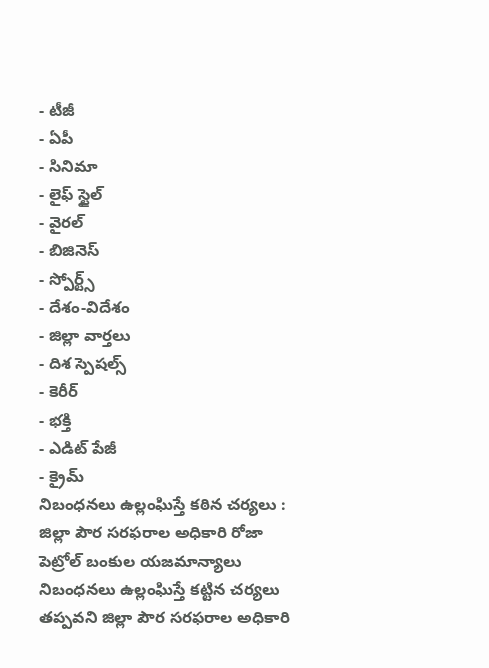- టీజీ
- ఏపీ
- సినిమా
- లైఫ్ స్టైల్
- వైరల్
- బిజినెస్
- స్పోర్ట్స్
- దేశం-విదేశం
- జిల్లా వార్తలు
- దిశ స్పెషల్స్
- కెరీర్
- భక్తి
- ఎడిట్ పేజీ
- క్రైమ్
నిబంధనలు ఉల్లంఘిస్తే కఠిన చర్యలు : జిల్లా పౌర సరఫరాల అధికారి రోజా
పెట్రోల్ బంకుల యజమాన్యాలు నిబంధనలు ఉల్లంఘిస్తే కట్టిన చర్యలు తప్పవని జిల్లా పౌర సరఫరాల అధికారి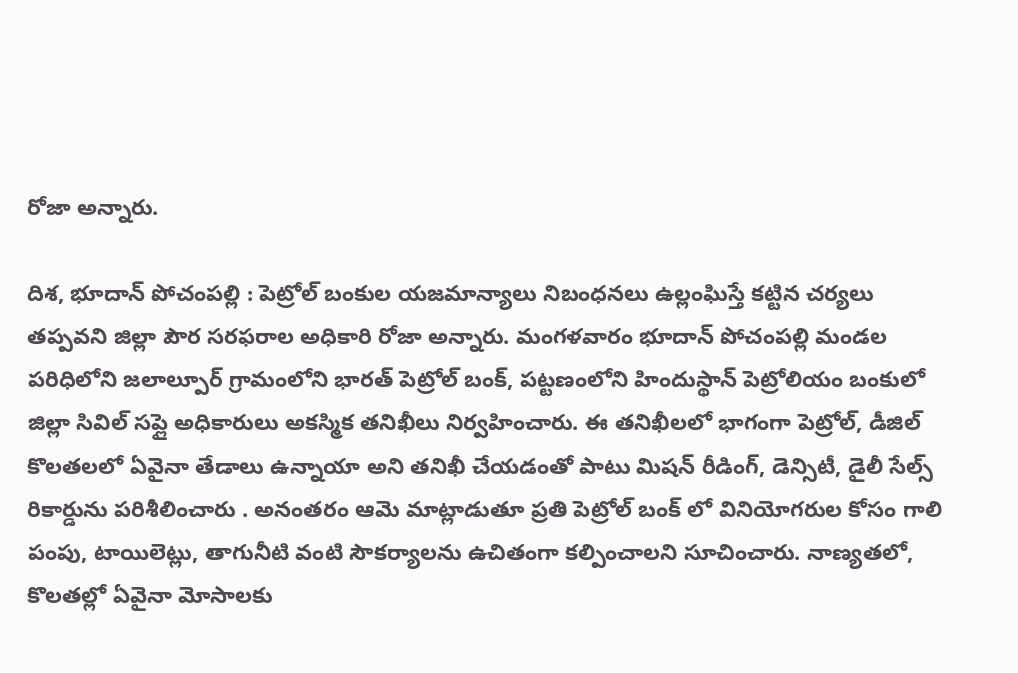రోజా అన్నారు.

దిశ, భూదాన్ పోచంపల్లి : పెట్రోల్ బంకుల యజమాన్యాలు నిబంధనలు ఉల్లంఘిస్తే కట్టిన చర్యలు తప్పవని జిల్లా పౌర సరఫరాల అధికారి రోజా అన్నారు. మంగళవారం భూదాన్ పోచంపల్లి మండల పరిధిలోని జలాల్పూర్ గ్రామంలోని భారత్ పెట్రోల్ బంక్, పట్టణంలోని హిందుస్థాన్ పెట్రోలియం బంకులో జిల్లా సివిల్ సప్లై అధికారులు అకస్మిక తనిఖీలు నిర్వహించారు. ఈ తనిఖీలలో భాగంగా పెట్రోల్, డీజిల్ కొలతలలో ఏవైనా తేడాలు ఉన్నాయా అని తనిఖీ చేయడంతో పాటు మిషన్ రీడింగ్, డెన్సిటీ, డైలీ సేల్స్ రికార్డును పరిశీలించారు . అనంతరం ఆమె మాట్లాడుతూ ప్రతి పెట్రోల్ బంక్ లో వినియోగరుల కోసం గాలి పంపు, టాయిలెట్లు, తాగునీటి వంటి సౌకర్యాలను ఉచితంగా కల్పించాలని సూచించారు. నాణ్యతలో, కొలతల్లో ఏవైనా మోసాలకు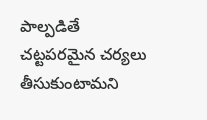పాల్పడితే చట్టపరమైన చర్యలు తీసుకుంటామని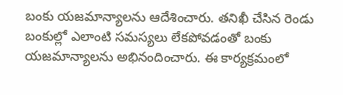బంకు యజమాన్యాలను ఆదేశించారు. తనిఖీ చేసిన రెండు బంకుల్లో ఎలాంటి సమస్యలు లేకపోవడంతో బంకు యజమాన్యాలను అభినందించారు. ఈ కార్యక్రమంలో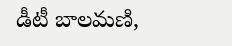డీటీ బాలమణి,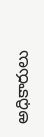అధికారులు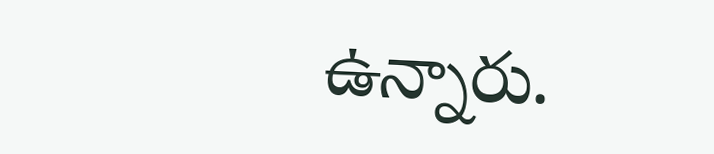ఉన్నారు.